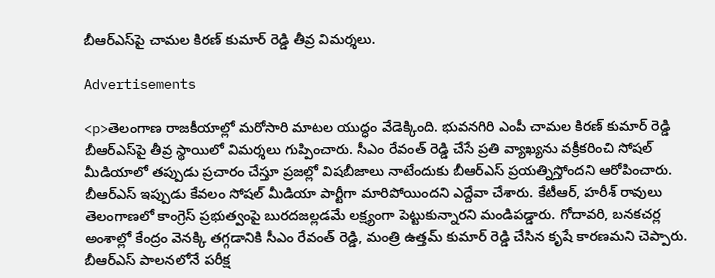బీఆర్ఎస్‌పై చామల కిరణ్ కుమార్ రెడ్డి తీవ్ర విమర్శలు.

Advertisements

<p>తెలంగాణ రాజకీయాల్లో మరోసారి మాటల యుద్ధం వేడెక్కింది. భువనగిరి ఎంపీ చామల కిరణ్ కుమార్ రెడ్డి బీఆర్ఎస్‌పై తీవ్ర స్థాయిలో విమర్శలు గుప్పించారు. సీఎం రేవంత్ రెడ్డి చేసే ప్రతి వ్యాఖ్యను వక్రీకరించి సోషల్ మీడియాలో తప్పుడు ప్రచారం చేస్తూ ప్రజల్లో విషబీజాలు నాటేందుకు బీఆర్ఎస్ ప్రయత్నిస్తోందని ఆరోపించారు. బీఆర్ఎస్ ఇప్పుడు కేవలం సోషల్ మీడియా పార్టీగా మారిపోయిందని ఎద్దేవా చేశారు. కేటీఆర్, హరీశ్ రావులు తెలంగాణలో కాంగ్రెస్ ప్రభుత్వంపై బురదజల్లడమే లక్ష్యంగా పెట్టుకున్నారని మండిపడ్డారు. గోదావరి, బనకచర్ల అంశాల్లో కేంద్రం వెనక్కి తగ్గడానికి సీఎం రేవంత్ రెడ్డి, మంత్రి ఉత్తమ్ కుమార్ రెడ్డి చేసిన కృషే కారణమని చెప్పారు. బీఆర్ఎస్ పాలనలోనే పరీక్ష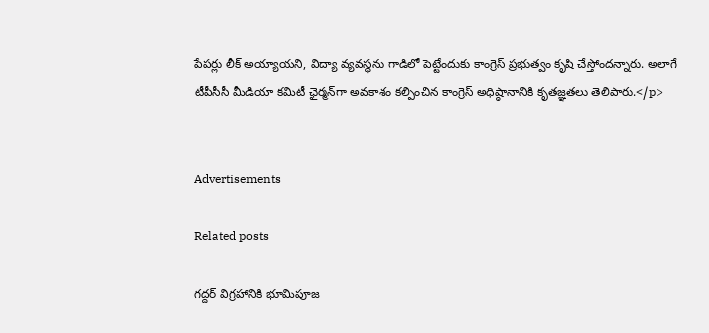పేపర్లు లీక్ అయ్యాయని, విద్యా వ్యవస్థను గాడిలో పెట్టేందుకు కాంగ్రెస్ ప్రభుత్వం కృషి చేస్తోందన్నారు. అలాగే టీపీసీసీ మీడియా కమిటీ ఛైర్మన్‌గా అవకాశం కల్పించిన కాంగ్రెస్ అధిష్ఠానానికి కృతజ్ఞతలు తెలిపారు.</p>


Advertisements

Related posts

గద్దర్ విగ్రహానికి భూమిపూజ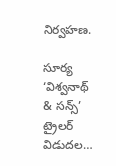నిర్వహణ.

సూర్య ‘విశ్వనాథ్ & సన్స్’ ట్రైలర్ విడుదల…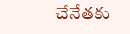చేనేతకు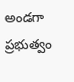అండగా ప్రభుత్వం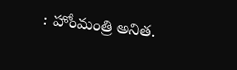: హోంమంత్రి అనిత.